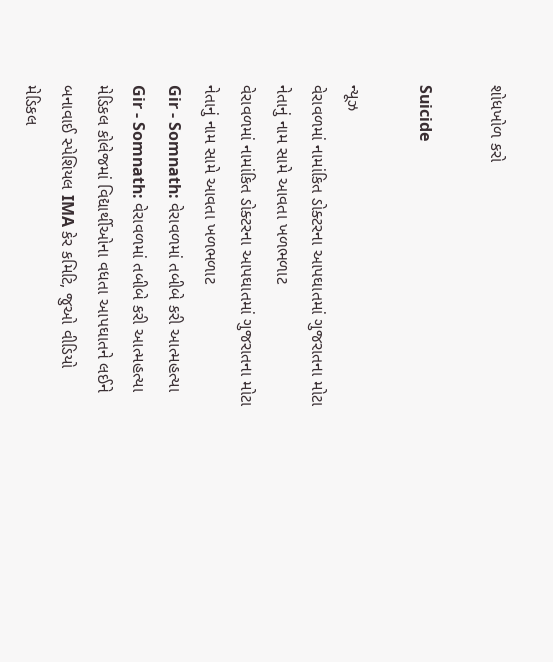શોધખોળ કરો

Suicide

ન્યૂઝ
વેરાવળમાં નામાંકિત ડોક્ટરના આપઘાતમાં ગુજરાતના મોટા નેતાનું નામ સામે આવતા ખળભળાટ
વેરાવળમાં નામાંકિત ડોક્ટરના આપઘાતમાં ગુજરાતના મોટા નેતાનું નામ સામે આવતા ખળભળાટ
Gir - Somnath: વેરાવળમાં તબીબે કરી આત્મહત્યા
Gir - Somnath: વેરાવળમાં તબીબે કરી આત્મહત્યા
મેડિકલ કોલેજમાં વિદ્યાર્થીઓના વધતા આપઘાતને લઈને બનાવાઈ સ્પેશિયલ IMA કેર કમિટિ, જુઓ વીડિયો
મેડિકલ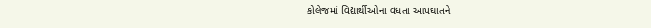કોલેજમાં વિદ્યાર્થીઓના વધતા આપઘાતને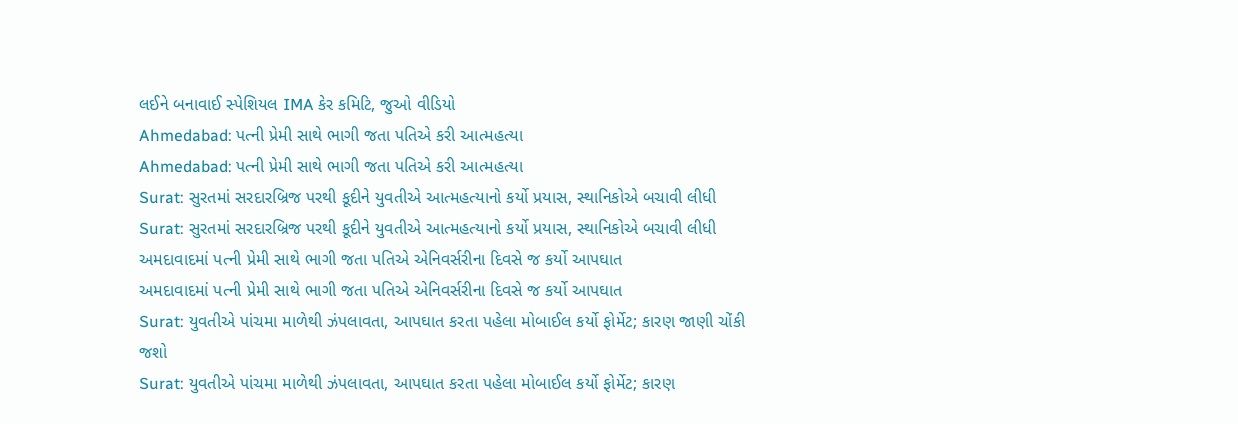લઈને બનાવાઈ સ્પેશિયલ IMA કેર કમિટિ, જુઓ વીડિયો
Ahmedabad: પત્ની પ્રેમી સાથે ભાગી જતા પતિએ કરી આત્મહત્યા
Ahmedabad: પત્ની પ્રેમી સાથે ભાગી જતા પતિએ કરી આત્મહત્યા
Surat: સુરતમાં સરદારબ્રિજ પરથી કૂદીને યુવતીએ આત્મહત્યાનો કર્યો પ્રયાસ, સ્થાનિકોએ બચાવી લીધી
Surat: સુરતમાં સરદારબ્રિજ પરથી કૂદીને યુવતીએ આત્મહત્યાનો કર્યો પ્રયાસ, સ્થાનિકોએ બચાવી લીધી
અમદાવાદમાં પત્ની પ્રેમી સાથે ભાગી જતા પતિએ એનિવર્સરીના દિવસે જ કર્યો આપઘાત
અમદાવાદમાં પત્ની પ્રેમી સાથે ભાગી જતા પતિએ એનિવર્સરીના દિવસે જ કર્યો આપઘાત
Surat: યુવતીએ પાંચમા માળેથી ઝંપલાવતા, આપઘાત કરતા પહેલા મોબાઈલ કર્યો ફોર્મેટ; કારણ જાણી ચોંકી જશો
Surat: યુવતીએ પાંચમા માળેથી ઝંપલાવતા, આપઘાત કરતા પહેલા મોબાઈલ કર્યો ફોર્મેટ; કારણ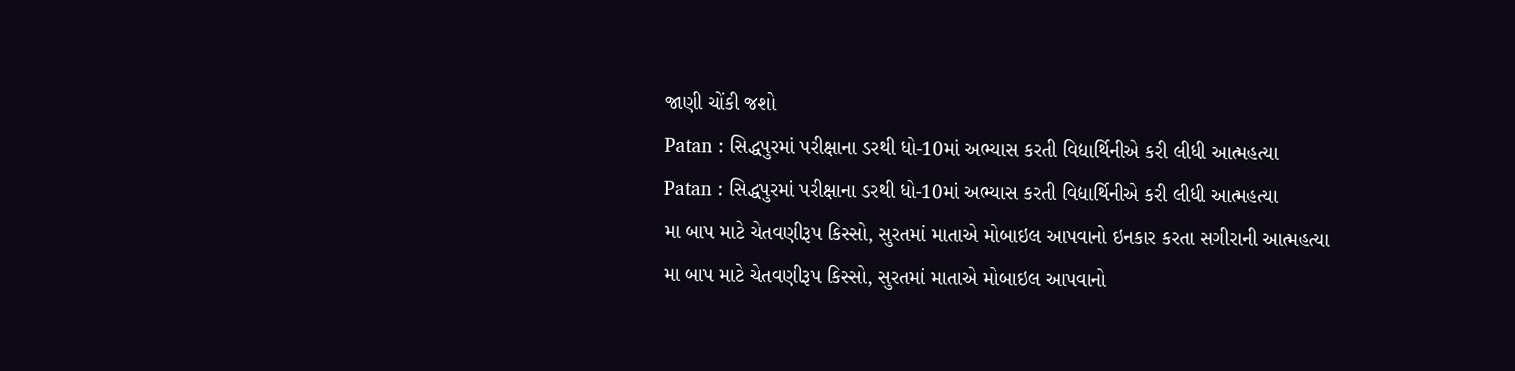જાણી ચોંકી જશો
Patan : સિદ્ધપુરમાં પરીક્ષાના ડરથી ધો-10માં અભ્યાસ કરતી વિદ્યાર્થિનીએ કરી લીધી આત્મહત્યા
Patan : સિદ્ધપુરમાં પરીક્ષાના ડરથી ધો-10માં અભ્યાસ કરતી વિદ્યાર્થિનીએ કરી લીધી આત્મહત્યા
મા બાપ માટે ચેતવણીરૂપ કિસ્સો, સુરતમાં માતાએ મોબાઇલ આપવાનો ઇનકાર કરતા સગીરાની આત્મહત્યા
મા બાપ માટે ચેતવણીરૂપ કિસ્સો, સુરતમાં માતાએ મોબાઇલ આપવાનો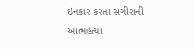ઇનકાર કરતા સગીરાની આત્મહત્યા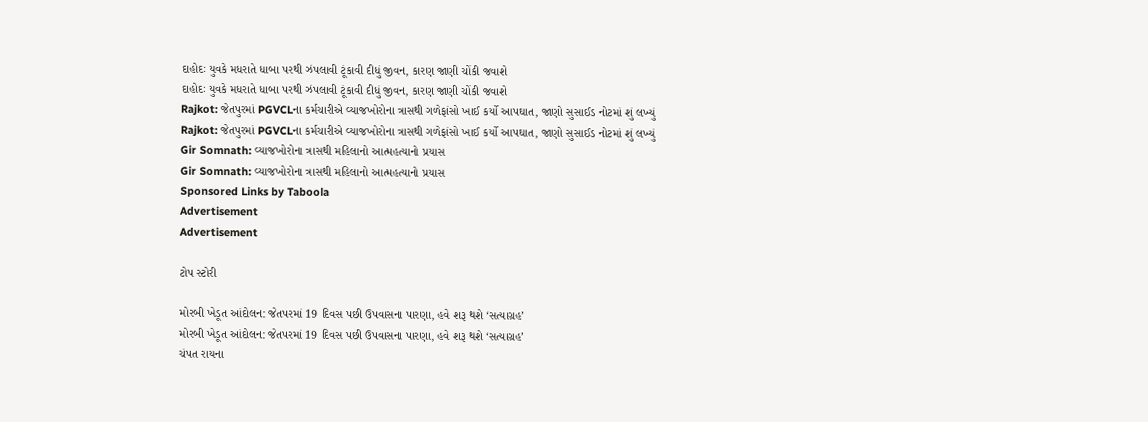દાહોદઃ યુવકે મધરાતે ધાબા પરથી ઝંપલાવી ટૂંકાવી દીધું જીવન, કારણ જાણી ચોંકી જવાશે
દાહોદઃ યુવકે મધરાતે ધાબા પરથી ઝંપલાવી ટૂંકાવી દીધું જીવન, કારણ જાણી ચોંકી જવાશે
Rajkot: જેતપુરમાં PGVCLના કર્મચારીએ વ્યાજખોરોના ત્રાસથી ગળેફાંસો ખાઈ કર્યો આપઘાત, જાણો સુસાઈડ નોટમાં શું લખ્યું
Rajkot: જેતપુરમાં PGVCLના કર્મચારીએ વ્યાજખોરોના ત્રાસથી ગળેફાંસો ખાઈ કર્યો આપઘાત, જાણો સુસાઈડ નોટમાં શું લખ્યું
Gir Somnath: વ્યાજખોરોના ત્રાસથી મહિલાનો આત્મહત્યાનો પ્રયાસ
Gir Somnath: વ્યાજખોરોના ત્રાસથી મહિલાનો આત્મહત્યાનો પ્રયાસ
Sponsored Links by Taboola
Advertisement
Advertisement

ટોપ સ્ટોરી

મોરબી ખેડૂત આંદોલન: જેતપરમાં 19 દિવસ પછી ઉપવાસના પારણા, હવે શરૂ થશે ‘સત્યાગ્રહ’
મોરબી ખેડૂત આંદોલન: જેતપરમાં 19 દિવસ પછી ઉપવાસના પારણા, હવે શરૂ થશે ‘સત્યાગ્રહ’
ચંપત રાયના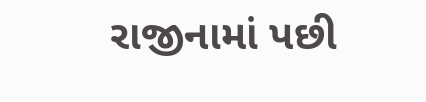રાજીનામાં પછી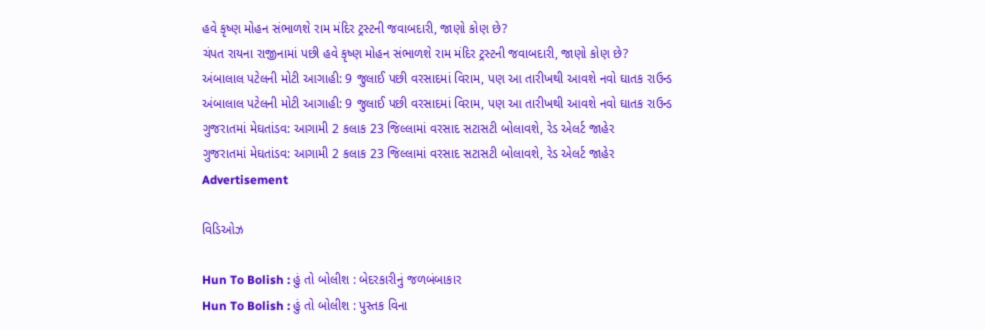હવે કૃષ્ણ મોહન સંભાળશે રામ મંદિર ટ્રસ્ટની જવાબદારી, જાણો કોણ છે?
ચંપત રાયના રાજીનામાં પછી હવે કૃષ્ણ મોહન સંભાળશે રામ મંદિર ટ્રસ્ટની જવાબદારી, જાણો કોણ છે?
અંબાલાલ પટેલની મોટી આગાહી: 9 જુલાઈ પછી વરસાદમાં વિરામ, પણ આ તારીખથી આવશે નવો ઘાતક રાઉન્ડ
અંબાલાલ પટેલની મોટી આગાહી: 9 જુલાઈ પછી વરસાદમાં વિરામ, પણ આ તારીખથી આવશે નવો ઘાતક રાઉન્ડ
ગુજરાતમાં મેઘતાંડવ: આગામી 2 કલાક 23 જિલ્લામાં વરસાદ સટાસટી બોલાવશે, રેડ એલર્ટ જાહેર
ગુજરાતમાં મેઘતાંડવ: આગામી 2 કલાક 23 જિલ્લામાં વરસાદ સટાસટી બોલાવશે, રેડ એલર્ટ જાહેર
Advertisement

વિડિઓઝ

Hun To Bolish : હું તો બોલીશ : બેદરકારીનું જળબંબાકાર
Hun To Bolish : હું તો બોલીશ : પુસ્તક વિના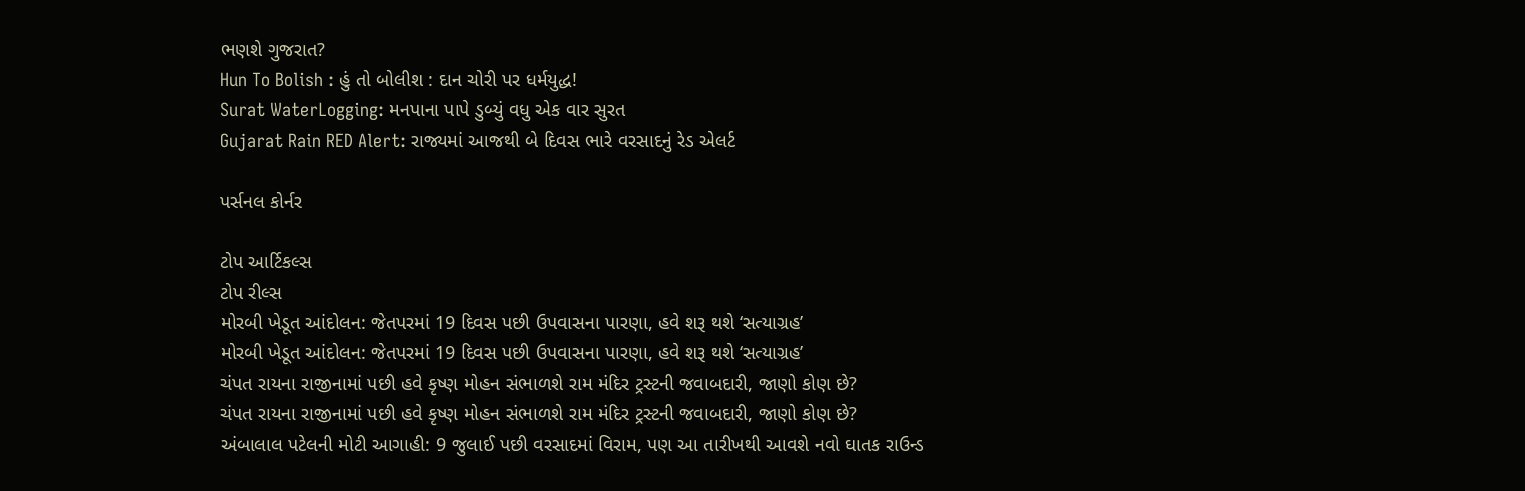ભણશે ગુજરાત?
Hun To Bolish : હું તો બોલીશ : દાન ચોરી પર ધર્મયુદ્ધ!
Surat WaterLogging: મનપાના પાપે ડુબ્યું વધુ એક વાર સુરત
Gujarat Rain RED Alert: રાજ્યમાં આજથી બે દિવસ ભારે વરસાદનું રેડ એલર્ટ

પર્સનલ કોર્નર

ટોપ આર્ટિકલ્સ
ટોપ રીલ્સ
મોરબી ખેડૂત આંદોલન: જેતપરમાં 19 દિવસ પછી ઉપવાસના પારણા, હવે શરૂ થશે ‘સત્યાગ્રહ’
મોરબી ખેડૂત આંદોલન: જેતપરમાં 19 દિવસ પછી ઉપવાસના પારણા, હવે શરૂ થશે ‘સત્યાગ્રહ’
ચંપત રાયના રાજીનામાં પછી હવે કૃષ્ણ મોહન સંભાળશે રામ મંદિર ટ્રસ્ટની જવાબદારી, જાણો કોણ છે?
ચંપત રાયના રાજીનામાં પછી હવે કૃષ્ણ મોહન સંભાળશે રામ મંદિર ટ્રસ્ટની જવાબદારી, જાણો કોણ છે?
અંબાલાલ પટેલની મોટી આગાહી: 9 જુલાઈ પછી વરસાદમાં વિરામ, પણ આ તારીખથી આવશે નવો ઘાતક રાઉન્ડ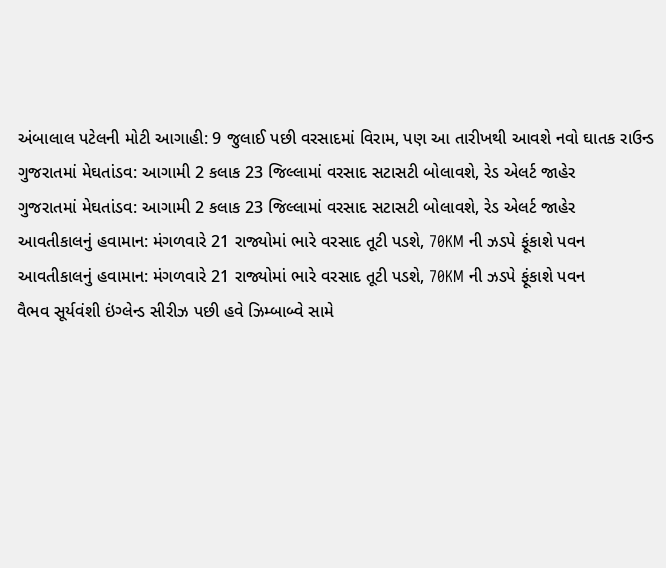અંબાલાલ પટેલની મોટી આગાહી: 9 જુલાઈ પછી વરસાદમાં વિરામ, પણ આ તારીખથી આવશે નવો ઘાતક રાઉન્ડ
ગુજરાતમાં મેઘતાંડવ: આગામી 2 કલાક 23 જિલ્લામાં વરસાદ સટાસટી બોલાવશે, રેડ એલર્ટ જાહેર
ગુજરાતમાં મેઘતાંડવ: આગામી 2 કલાક 23 જિલ્લામાં વરસાદ સટાસટી બોલાવશે, રેડ એલર્ટ જાહેર
આવતીકાલનું હવામાન: મંગળવારે 21 રાજ્યોમાં ભારે વરસાદ તૂટી પડશે, 70KM ની ઝડપે ફૂંકાશે પવન
આવતીકાલનું હવામાન: મંગળવારે 21 રાજ્યોમાં ભારે વરસાદ તૂટી પડશે, 70KM ની ઝડપે ફૂંકાશે પવન
વૈભવ સૂર્યવંશી ઇંગ્લેન્ડ સીરીઝ પછી હવે ઝિમ્બાબ્વે સામે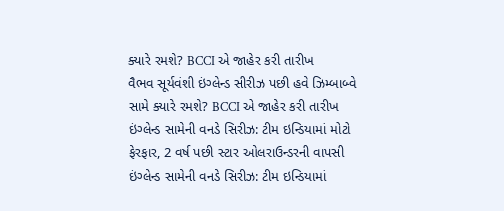ક્યારે રમશે? BCCI એ જાહેર કરી તારીખ
વૈભવ સૂર્યવંશી ઇંગ્લેન્ડ સીરીઝ પછી હવે ઝિમ્બાબ્વે સામે ક્યારે રમશે? BCCI એ જાહેર કરી તારીખ
ઇંગ્લેન્ડ સામેની વનડે સિરીઝ: ટીમ ઇન્ડિયામાં મોટો ફેરફાર, 2 વર્ષ પછી સ્ટાર ઓલરાઉન્ડરની વાપસી
ઇંગ્લેન્ડ સામેની વનડે સિરીઝ: ટીમ ઇન્ડિયામાં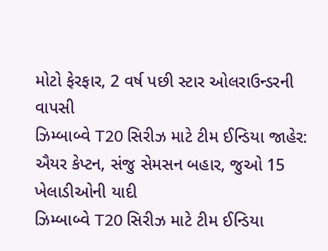મોટો ફેરફાર, 2 વર્ષ પછી સ્ટાર ઓલરાઉન્ડરની વાપસી
ઝિમ્બાબ્વે T20 સિરીઝ માટે ટીમ ઈન્ડિયા જાહેર: ઐયર કેપ્ટન, સંજુ સેમસન બહાર, જુઓ 15 ખેલાડીઓની યાદી
ઝિમ્બાબ્વે T20 સિરીઝ માટે ટીમ ઈન્ડિયા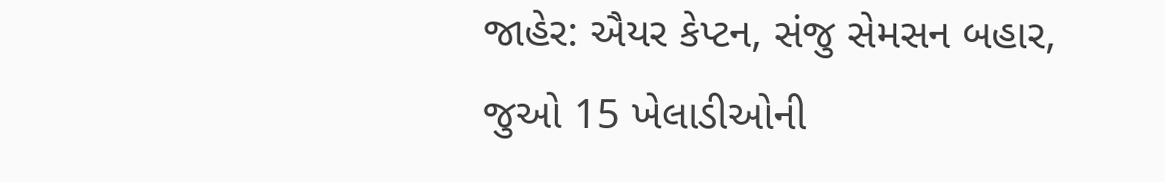જાહેર: ઐયર કેપ્ટન, સંજુ સેમસન બહાર, જુઓ 15 ખેલાડીઓની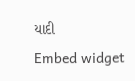યાદી
Embed widget